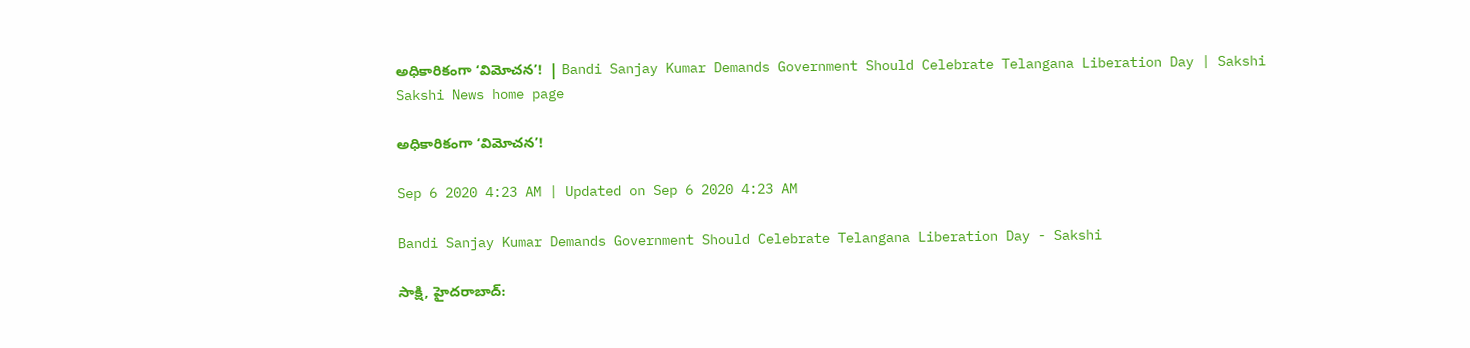అధికారికంగా ‘విమోచన’!  | Bandi Sanjay Kumar Demands Government Should Celebrate Telangana Liberation Day | Sakshi
Sakshi News home page

అధికారికంగా ‘విమోచన’!

Sep 6 2020 4:23 AM | Updated on Sep 6 2020 4:23 AM

Bandi Sanjay Kumar Demands Government Should Celebrate Telangana Liberation Day - Sakshi

సాక్షి, హైదరాబాద్‌: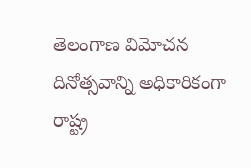తెలంగాణ విమోచన దినోత్సవాన్ని అధికారికంగా రాష్ట్ర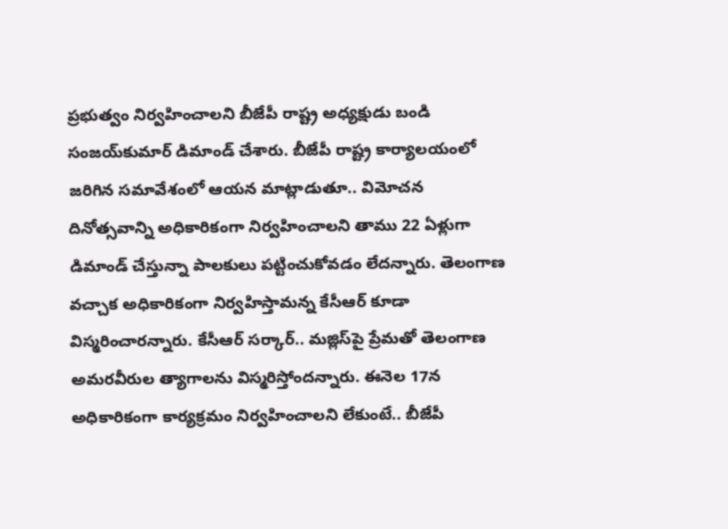ప్రభుత్వం నిర్వహించాలని బీజేపీ రాష్ట్ర అధ్యక్షుడు బండి సంజయ్‌కుమార్‌ డిమాండ్‌ చేశారు. బీజేపీ రాష్ట్ర కార్యాలయంలో జరిగిన సమావేశంలో ఆయన మాట్లాడుతూ.. విమోచన దినోత్సవాన్ని అధికారికంగా నిర్వహించాలని తాము 22 ఏళ్లుగా డిమాండ్‌ చేస్తున్నా పాలకులు పట్టించుకోవడం లేదన్నారు. తెలంగాణ వచ్చాక అధికారికంగా నిర్వహిస్తామన్న కేసీఆర్‌ కూడా విస్మరించారన్నారు. కేసీఆర్‌ సర్కార్‌.. మజ్లిస్‌పై ప్రేమతో తెలంగాణ అమరవీరుల త్యాగాలను విస్మరిస్తోందన్నారు. ఈనెల 17న అధికారికంగా కార్యక్రమం నిర్వహించాలని లేకుంటే.. బీజేపీ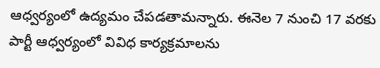ఆధ్వర్యంలో ఉద్యమం చేపడతామన్నారు. ఈనెల 7 నుంచి 17 వరకు పార్టీ ఆధ్వర్యంలో వివిధ కార్యక్రమాలను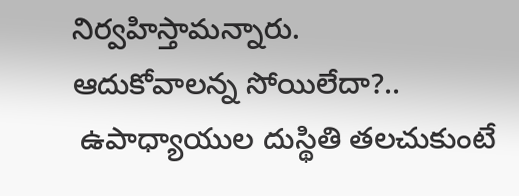నిర్వహిస్తామన్నారు.
ఆదుకోవాలన్న సోయిలేదా?..
 ఉపాధ్యాయుల దుస్థితి తలచుకుంటే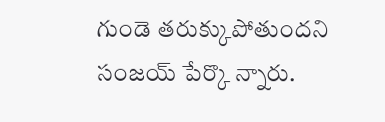గుండె తరుక్కుపోతుందని సంజయ్‌ పేర్కొ న్నారు.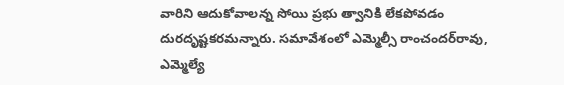వారిని ఆదుకోవాలన్న సోయి ప్రభు త్వానికి లేకపోవడం దురదృష్టకరమన్నారు. సమావేశంలో ఎమ్మెల్సీ రాంచందర్‌రావు, ఎమ్మెల్యే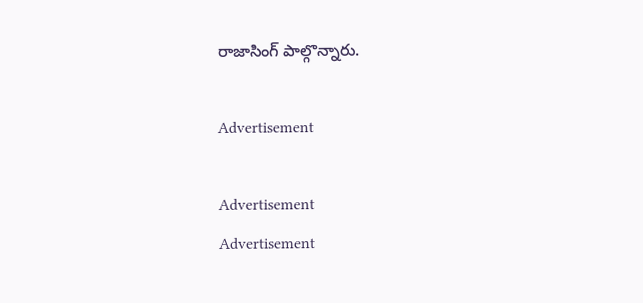రాజాసింగ్‌ పాల్గొన్నారు.

Advertisement

Advertisement
Advertisement